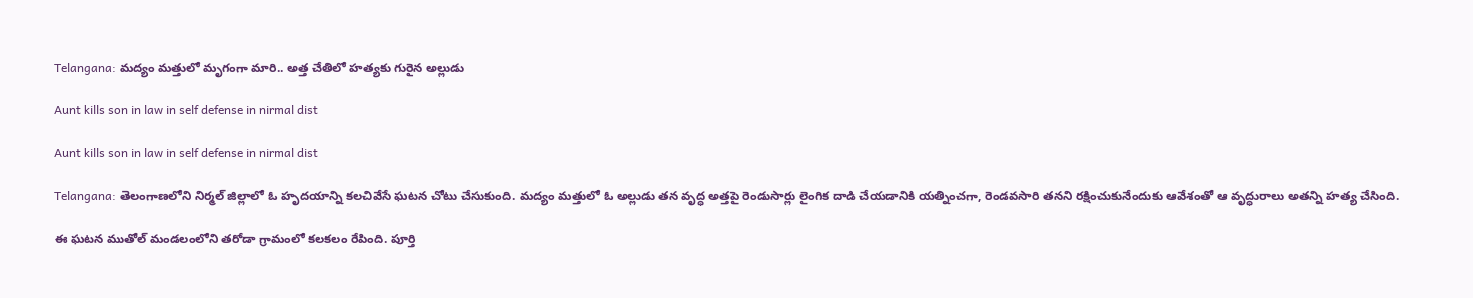Telangana: మద్యం మత్తులో మృగంగా మారి.. అత్త చేతిలో హత్యకు గురైన అల్లుడు

Aunt kills son in law in self defense in nirmal dist

Aunt kills son in law in self defense in nirmal dist

Telangana: తెలంగాణలోని నిర్మల్ జిల్లాలో ఓ హృదయాన్ని కలచివేసే ఘటన చోటు చేసుకుంది. మద్యం మత్తులో ఓ అల్లుడు తన వృద్ధ అత్తపై రెండుసార్లు లైంగిక దాడి చేయడానికి యత్నించగా, రెండవసారి తనని రక్షించుకునేందుకు ఆవేశంతో ఆ వృద్ధురాలు అతన్ని హత్య చేసింది.

ఈ ఘటన ముతోల్ మండలంలోని తరోడా గ్రామంలో కలకలం రేపింది. పూర్తి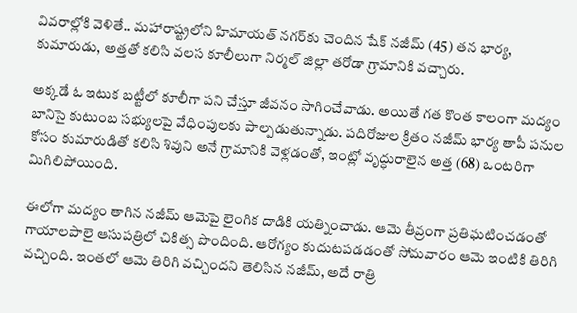వివరాల్లోకి వెళితే.. మహారాష్ట్రలోని హిమాయత్ నగర్‌కు చెందిన షేక్ నజీమ్ (45) తన భార్య, కుమారుడు, అత్తతో కలిసి వలస కూలీలుగా నిర్మల్ జిల్లా తరోడా గ్రామానికి వచ్చారు.

అక్కడే ఓ ఇటుక బట్టీలో కూలీగా పని చేస్తూ జీవనం సాగించేవాడు. అయితే గత కొంత కాలంగా మద్యం బానిసై కుటుంబ సభ్యులపై వేధింపులకు పాల్పడుతున్నాడు. పదిరోజుల క్రితం నజీమ్ భార్య తాపీ పనుల కోసం కుమారుడితో కలిసి శివుని అనే గ్రామానికి వెళ్లడంతో, ఇంట్లో వృద్ధురాలైన అత్త (68) ఒంటరిగా మిగిలిపోయింది.

ఈలోగా మద్యం తాగిన నజీమ్ ఆమెపై లైంగిక దాడికి యత్నించాడు. ఆమె తీవ్రంగా ప్రతిఘటించడంతో గాయాలపాలై ఆసుపత్రిలో చికిత్స పొందింది. ఆరోగ్యం కుదుటపడడంతో సోమవారం ఆమె ఇంటికి తిరిగి వచ్చింది. ఇంతలో ఆమె తిరిగి వచ్చిందని తెలిసిన నజీమ్, అదే రాత్రి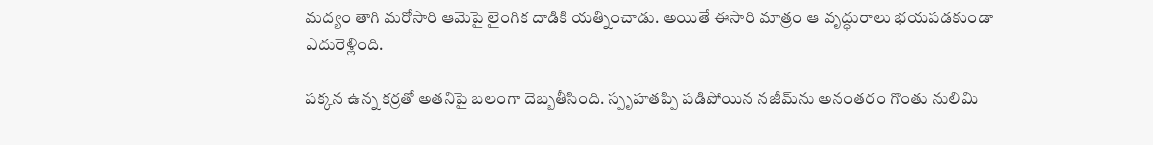మద్యం తాగి మరోసారి ఆమెపై లైంగిక దాడికి యత్నించాడు. అయితే ఈసారి మాత్రం ఆ వృద్ధురాలు భయపడకుండా ఎదురెళ్లింది.

పక్కన ఉన్న కర్రతో అతనిపై బలంగా దెబ్బతీసింది. స్పృహతప్పి పడిపోయిన నజీమ్‌ను అనంతరం గొంతు నులిమి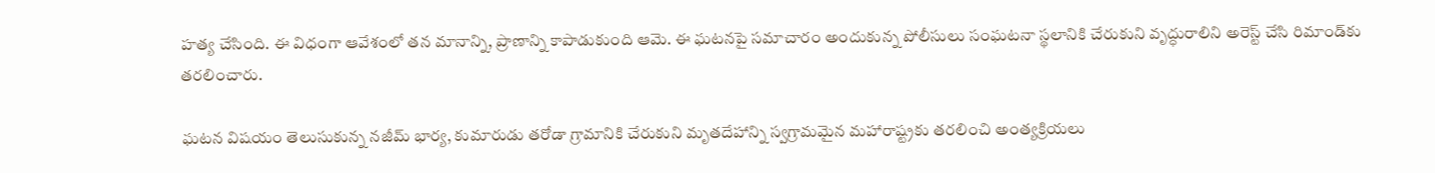హత్య చేసింది. ఈ విధంగా ఆవేశంలో తన మానాన్ని, ప్రాణాన్ని కాపాడుకుంది ఆమె. ఈ ఘటనపై సమాచారం అందుకున్న పోలీసులు సంఘటనా స్థలానికి చేరుకుని వృద్ధురాలిని అరెస్ట్ చేసి రిమాండ్‌కు తరలించారు.

ఘటన విషయం తెలుసుకున్న నజీమ్‌ భార్య, కుమారుడు తరోడా గ్రామానికి చేరుకుని మృతదేహాన్ని స్వగ్రామమైన మహారాష్ట్రకు తరలించి అంత్యక్రియలు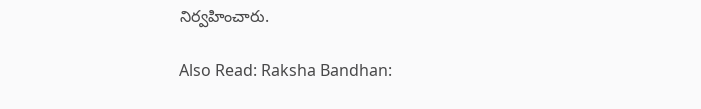నిర్వహించారు.

Also Read: Raksha Bandhan: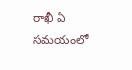రాఖీ ఏ సమయంలో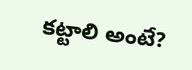కట్టాలి అంటే?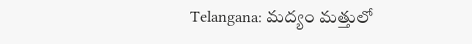Telangana: మద్యం మత్తులో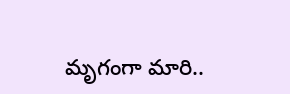మృగంగా మారి..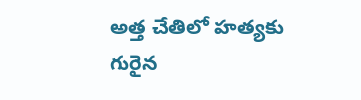అత్త చేతిలో హత్యకు గురైన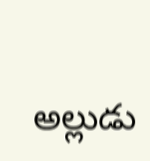అల్లుడు